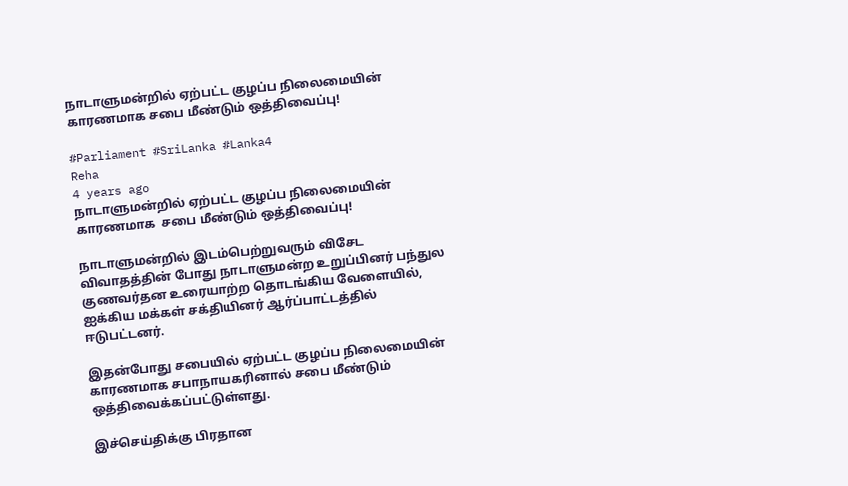நாடாளுமன்றில் ஏற்பட்ட குழப்ப நிலைமையின் காரணமாக சபை மீண்டும் ஒத்திவைப்பு!

#Parliament #SriLanka #Lanka4
Reha
4 years ago
நாடாளுமன்றில் ஏற்பட்ட குழப்ப நிலைமையின் காரணமாக  சபை மீண்டும் ஒத்திவைப்பு!

நாடாளுமன்றில் இடம்பெற்றுவரும் விசேட விவாதத்தின் போது நாடாளுமன்ற உறுப்பினர் பந்துல குணவர்தன உரையாற்ற தொடங்கிய வேளையில், ஐக்கிய மக்கள் சக்தியினர் ஆர்ப்பாட்டத்தில் ஈடுபட்டனர்.

இதன்போது சபையில் ஏற்பட்ட குழப்ப நிலைமையின் காரணமாக சபாநாயகரினால் சபை மீண்டும் ஒத்திவைக்கப்பட்டுள்ளது.

இச்செய்திக்கு பிரதான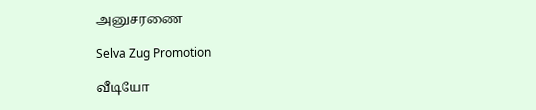அனுசரணை

Selva Zug Promotion

வீடியோ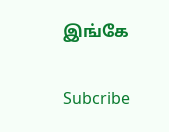இங்கே

Subcribe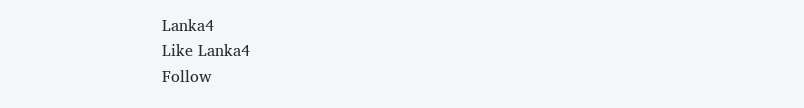Lanka4
Like Lanka4
Follow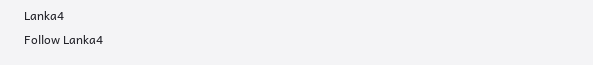Lanka4
Follow Lanka4